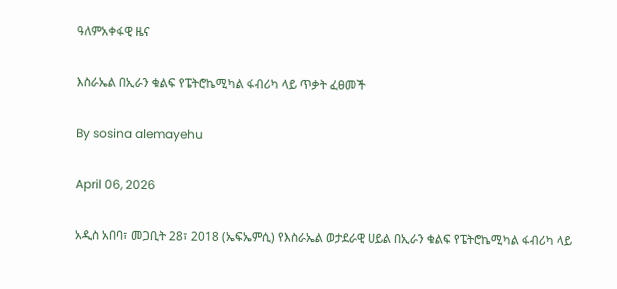ዓለምአቀፋዊ ዜና

እስራኤል በኢራን ቁልፍ የፔትሮኬሚካል ፋብሪካ ላይ ጥቃት ፈፀመች

By sosina alemayehu

April 06, 2026

አዲስ አበባ፣ መጋቢት 28፣ 2018 (ኤፍኤምሲ) የእስራኤል ወታደራዊ ሀይል በኢራን ቁልፍ የፔትሮኬሚካል ፋብሪካ ላይ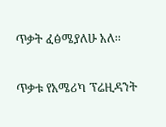ጥቃት ፈፅሜያለሁ አለ፡፡

ጥቃቱ የአሜሪካ ፕሬዚዳንት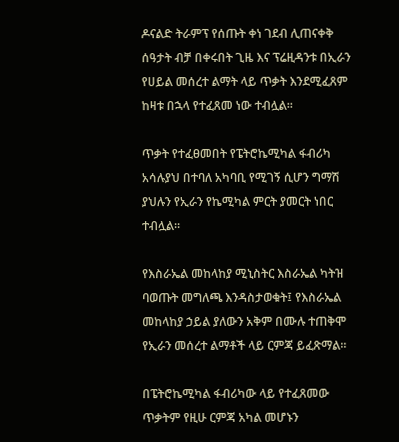ዶናልድ ትራምፕ የሰጡት ቀነ ገደብ ሊጠናቀቅ ሰዓታት ብቻ በቀሩበት ጊዜ እና ፕሬዚዳንቱ በኢራን የሀይል መሰረተ ልማት ላይ ጥቃት እንደሚፈጸም ከዛቱ በኋላ የተፈጸመ ነው ተብሏል፡፡

ጥቃት የተፈፀመበት የፔትሮኬሚካል ፋብሪካ አሳሉያህ በተባለ አካባቢ የሚገኝ ሲሆን ግማሽ ያህሉን የኢራን የኬሚካል ምርት ያመርት ነበር ተብሏል፡፡

የእስራኤል መከላከያ ሚኒስትር እስራኤል ካትዝ ባወጡት መግለጫ እንዳስታወቁት፤ የእስራኤል መከላከያ ኃይል ያለውን አቅም በሙሉ ተጠቅሞ የኢራን መሰረተ ልማቶች ላይ ርምጃ ይፈጽማል።

በፔትሮኬሚካል ፋብሪካው ላይ የተፈጸመው ጥቃትም የዚሁ ርምጃ አካል መሆኑን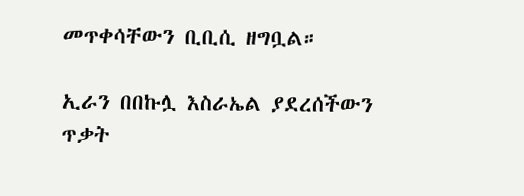መጥቀሳቸውን ቢቢሲ ዘግቧል።

ኢራን በበኩሏ እስራኤል ያደረሰችውን ጥቃት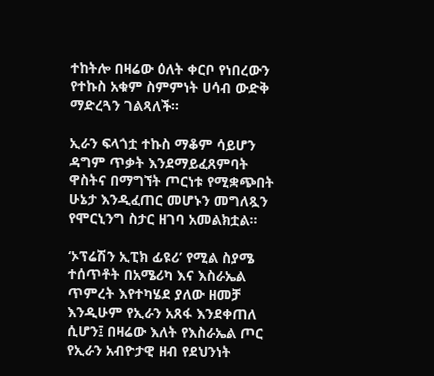ተከትሎ በዛሬው ዕለት ቀርቦ የነበረውን የተኩስ አቁም ስምምነት ሀሳብ ውድቅ ማድረጓን ገልጻለች።

ኢራን ፍላጎቷ ተኩስ ማቆም ሳይሆን ዳግም ጥቃት እንደማይፈጸምባት ዋስትና በማግኘት ጦርነቱ የሚቋጭበት ሁኔታ እንዲፈጠር መሆኑን መግለጿን የሞርኒንግ ስታር ዘገባ አመልክቷል።

‘ኦፕሬሽን ኢፒክ ፊዩሪ’ የሚል ስያሜ ተሰጥቶት በአሜሪካ እና እስራኤል ጥምረት እየተካሄደ ያለው ዘመቻ እንዲሁም የኢራን አጸፋ እንደቀጠለ ሲሆን፤ በዛሬው እለት የእስራኤል ጦር የኢራን አብዮታዊ ዘብ የደህንነት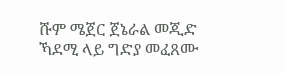ሹም ሜጀር ጀኔራል መጂድ ኻደሚ ላይ ግድያ መፈጸሙ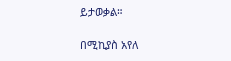ይታወቃል።

በሚኪያስ አየለ